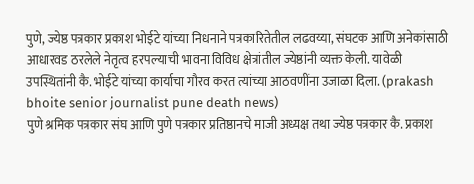पुणे, ज्येष्ठ पत्रकार प्रकाश भोईटे यांच्या निधनाने पत्रकारितेतील लढवय्या, संघटक आणि अनेकांसाठी आधारवड ठरलेले नेतृत्व हरपल्याची भावना विविध क्षेत्रांतील ज्येष्ठांनी व्यक्त केली. यावेळी उपस्थितांनी कै. भोईटे यांच्या कार्याचा गौरव करत त्यांच्या आठवणींना उजाळा दिला. (prakash bhoite senior journalist pune death news)
पुणे श्रमिक पत्रकार संघ आणि पुणे पत्रकार प्रतिष्ठानचे माजी अध्यक्ष तथा ज्येष्ठ पत्रकार कै. प्रकाश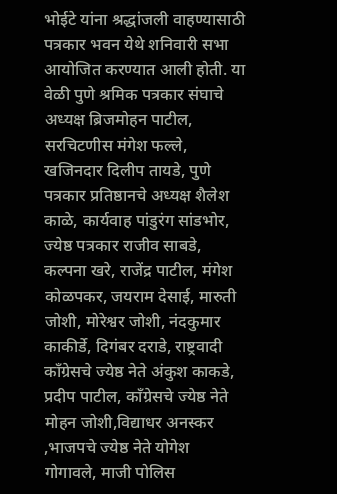भोईटे यांना श्रद्धांजली वाहण्यासाठी पत्रकार भवन येथे शनिवारी सभा आयोजित करण्यात आली होती. या वेळी पुणे श्रमिक पत्रकार संघाचे अध्यक्ष ब्रिजमोहन पाटील, सरचिटणीस मंगेश फल्ले, खजिनदार दिलीप तायडे, पुणे पत्रकार प्रतिष्ठानचे अध्यक्ष शैलेश काळे, कार्यवाह पांडुरंग सांडभोर, ज्येष्ठ पत्रकार राजीव साबडे, कल्पना खरे, राजेंद्र पाटील, मंगेश कोळपकर, जयराम देसाई, मारुती जोशी, मोरेश्वर जोशी, नंदकुमार काकीर्डे, दिगंबर दराडे, राष्ट्रवादी काँग्रेसचे ज्येष्ठ नेते अंकुश काकडे, प्रदीप पाटील, काँग्रेसचे ज्येष्ठ नेते मोहन जोशी,विद्याधर अनस्कर ,भाजपचे ज्येष्ठ नेते योगेश गोगावले, माजी पोलिस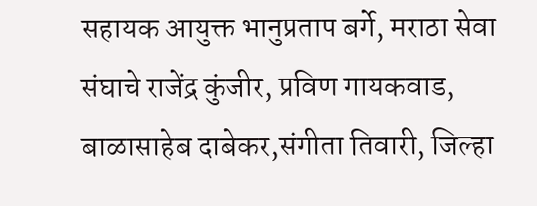सहायक आयुक्त भानुप्रताप बर्गे, मराठा सेवा संघाचे राजेंद्र कुंजीर, प्रविण गायकवाड, बाळासाहेब दाबेकर,संगीता तिवारी, जिल्हा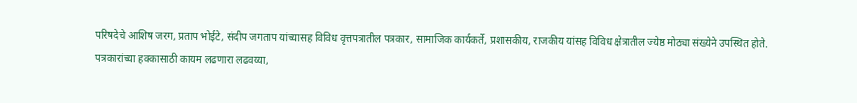परिषदेचे आशिष जरग, प्रताप भोईटे, संदीप जगताप यांच्यासह विविध वृत्तपत्रातील पत्रकार, सामाजिक कार्यकर्ते, प्रशासकीय, राजकीय यांसह विविध क्षेत्रातील ज्येष्ठ मोठ्या संख्येने उपस्थित होते.
पत्रकारांच्या हक्कासाठी कायम लढणारा लढवय्या,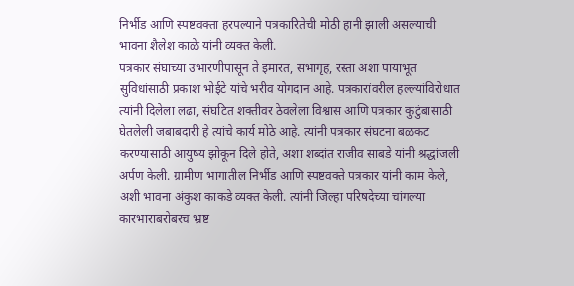निर्भीड आणि स्पष्टवक्ता हरपल्याने पत्रकारितेची मोठी हानी झाली असल्याची भावना शैलेश काळे यांनी व्यक्त केली.
पत्रकार संघाच्या उभारणीपासून ते इमारत, सभागृह, रस्ता अशा पायाभूत सुविधांसाठी प्रकाश भोईटे यांचे भरीव योगदान आहे. पत्रकारांवरील हल्ल्यांविरोधात त्यांनी दिलेला लढा, संघटित शक्तीवर ठेवलेला विश्वास आणि पत्रकार कुटुंबासाठी घेतलेली जबाबदारी हे त्यांचे कार्य मोठे आहे. त्यांनी पत्रकार संघटना बळकट करण्यासाठी आयुष्य झोकून दिले होते, अशा शब्दांत राजीव साबडे यांनी श्रद्धांजली अर्पण केली. ग्रामीण भागातील निर्भीड आणि स्पष्टवक्ते पत्रकार यांनी काम केले, अशी भावना अंकुश काकडे व्यक्त केली. त्यांनी जिल्हा परिषदेच्या चांगल्या कारभाराबरोबरच भ्रष्ट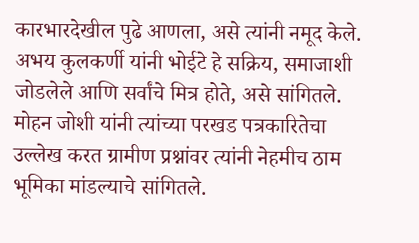कारभारदेखील पुढे आणला, असे त्यांनी नमूद केले.
अभय कुलकर्णी यांनी भोईटे हे सक्रिय, समाजाशी जोडलेले आणि सर्वांचे मित्र होते, असे सांगितले. मोहन जोशी यांनी त्यांच्या परखड पत्रकारितेचा उल्लेख करत ग्रामीण प्रश्नांवर त्यांनी नेहमीच ठाम भूमिका मांडल्याचे सांगितले.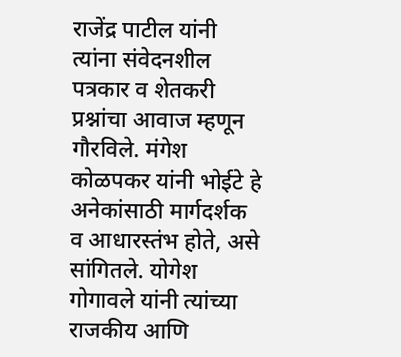राजेंद्र पाटील यांनी त्यांना संवेदनशील पत्रकार व शेतकरी प्रश्नांचा आवाज म्हणून गौरविले. मंगेश कोळपकर यांनी भोईटे हे अनेकांसाठी मार्गदर्शक व आधारस्तंभ होते, असे सांगितले. योगेश गोगावले यांनी त्यांच्या राजकीय आणि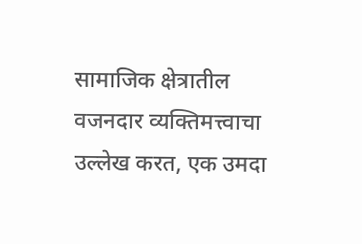सामाजिक क्षेत्रातील वजनदार व्यक्तिमत्त्वाचा उल्लेख करत, एक उमदा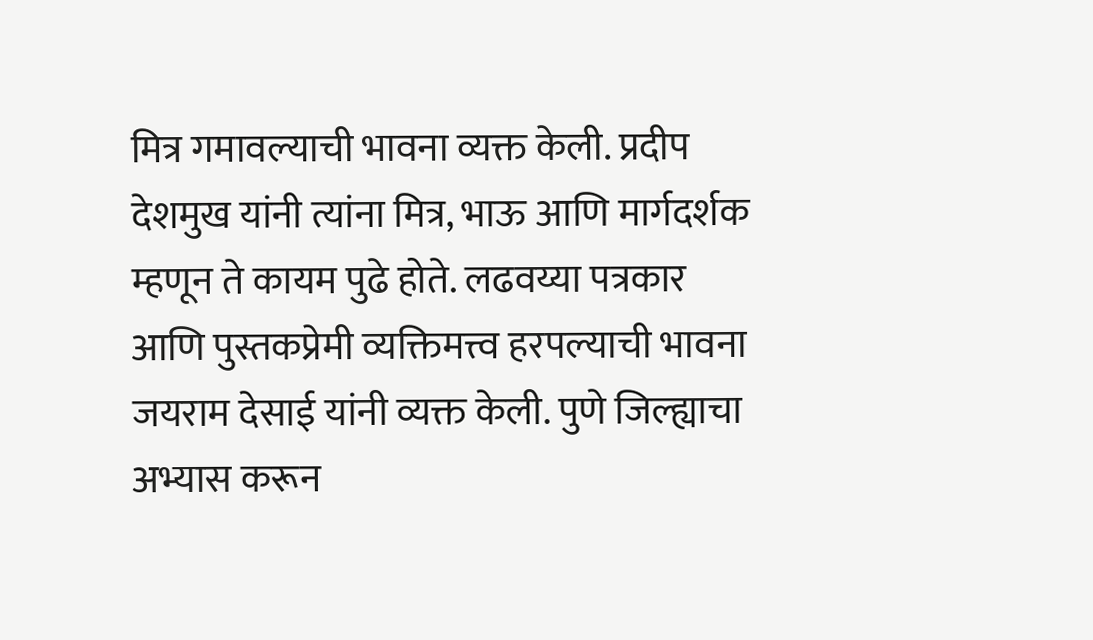मित्र गमावल्याची भावना व्यक्त केली. प्रदीप देशमुख यांनी त्यांना मित्र, भाऊ आणि मार्गदर्शक म्हणून ते कायम पुढे होते. लढवय्या पत्रकार आणि पुस्तकप्रेमी व्यक्तिमत्त्व हरपल्याची भावना जयराम देसाई यांनी व्यक्त केली. पुणे जिल्ह्याचा अभ्यास करून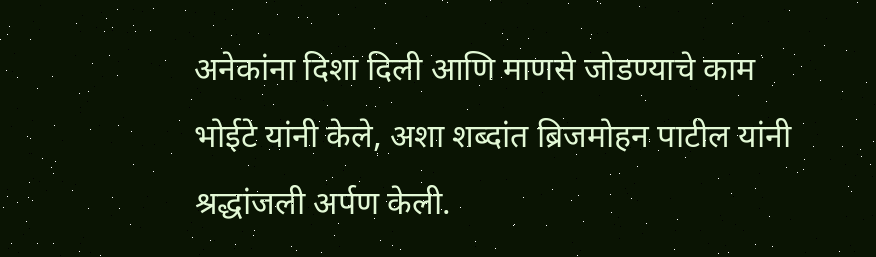अनेकांना दिशा दिली आणि माणसे जोडण्याचे काम भोईटे यांनी केले, अशा शब्दांत ब्रिजमोहन पाटील यांनी श्रद्धांजली अर्पण केली.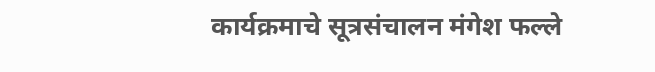कार्यक्रमाचे सूत्रसंचालन मंगेश फल्ले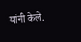यांनी केले.